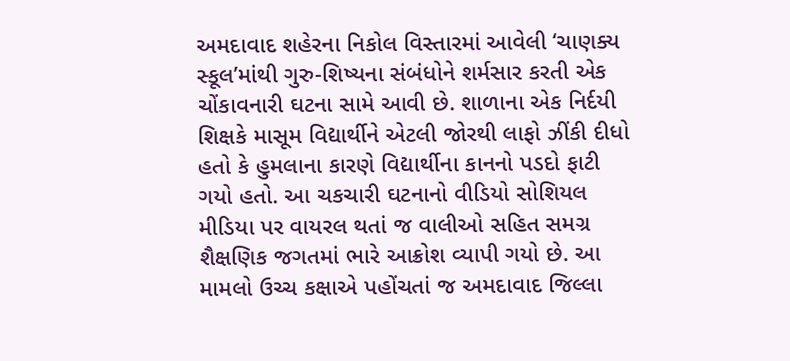અમદાવાદ શહેરના નિકોલ વિસ્તારમાં આવેલી ‘ચાણક્ય સ્કૂલ’માંથી ગુરુ-શિષ્યના સંબંધોને શર્મસાર કરતી એક ચોંકાવનારી ઘટના સામે આવી છે. શાળાના એક નિર્દયી શિક્ષકે માસૂમ વિદ્યાર્થીને એટલી જોરથી લાફો ઝીંકી દીધો હતો કે હુમલાના કારણે વિદ્યાર્થીના કાનનો પડદો ફાટી ગયો હતો. આ ચકચારી ઘટનાનો વીડિયો સોશિયલ મીડિયા પર વાયરલ થતાં જ વાલીઓ સહિત સમગ્ર શૈક્ષણિક જગતમાં ભારે આક્રોશ વ્યાપી ગયો છે. આ મામલો ઉચ્ચ કક્ષાએ પહોંચતાં જ અમદાવાદ જિલ્લા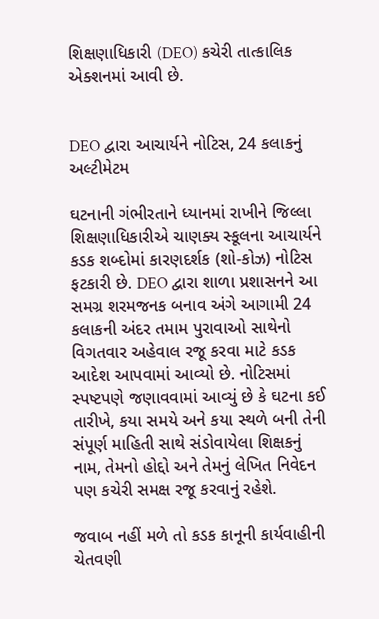શિક્ષણાધિકારી (DEO) કચેરી તાત્કાલિક એક્શનમાં આવી છે.


DEO દ્વારા આચાર્યને નોટિસ, 24 કલાકનું અલ્ટીમેટમ

ઘટનાની ગંભીરતાને ધ્યાનમાં રાખીને જિલ્લા શિક્ષણાધિકારીએ ચાણક્ય સ્કૂલના આચાર્યને કડક શબ્દોમાં કારણદર્શક (શો-કોઝ) નોટિસ ફટકારી છે. DEO દ્વારા શાળા પ્રશાસનને આ સમગ્ર શરમજનક બનાવ અંગે આગામી 24 કલાકની અંદર તમામ પુરાવાઓ સાથેનો વિગતવાર અહેવાલ રજૂ કરવા માટે કડક આદેશ આપવામાં આવ્યો છે. નોટિસમાં સ્પષ્ટપણે જણાવવામાં આવ્યું છે કે ઘટના કઈ તારીખે, કયા સમયે અને કયા સ્થળે બની તેની સંપૂર્ણ માહિતી સાથે સંડોવાયેલા શિક્ષકનું નામ, તેમનો હોદ્દો અને તેમનું લેખિત નિવેદન પણ કચેરી સમક્ષ રજૂ કરવાનું રહેશે.

જવાબ નહીં મળે તો કડક કાનૂની કાર્યવાહીની ચેતવણી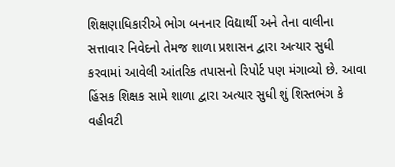શિક્ષણાધિકારીએ ભોગ બનનાર વિદ્યાર્થી અને તેના વાલીના સત્તાવાર નિવેદનો તેમજ શાળા પ્રશાસન દ્વારા અત્યાર સુધી કરવામાં આવેલી આંતરિક તપાસનો રિપોર્ટ પણ મંગાવ્યો છે. આવા હિંસક શિક્ષક સામે શાળા દ્વારા અત્યાર સુધી શું શિસ્તભંગ કે વહીવટી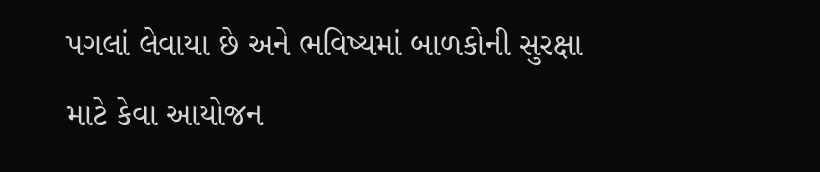પગલાં લેવાયા છે અને ભવિષ્યમાં બાળકોની સુરક્ષા માટે કેવા આયોજન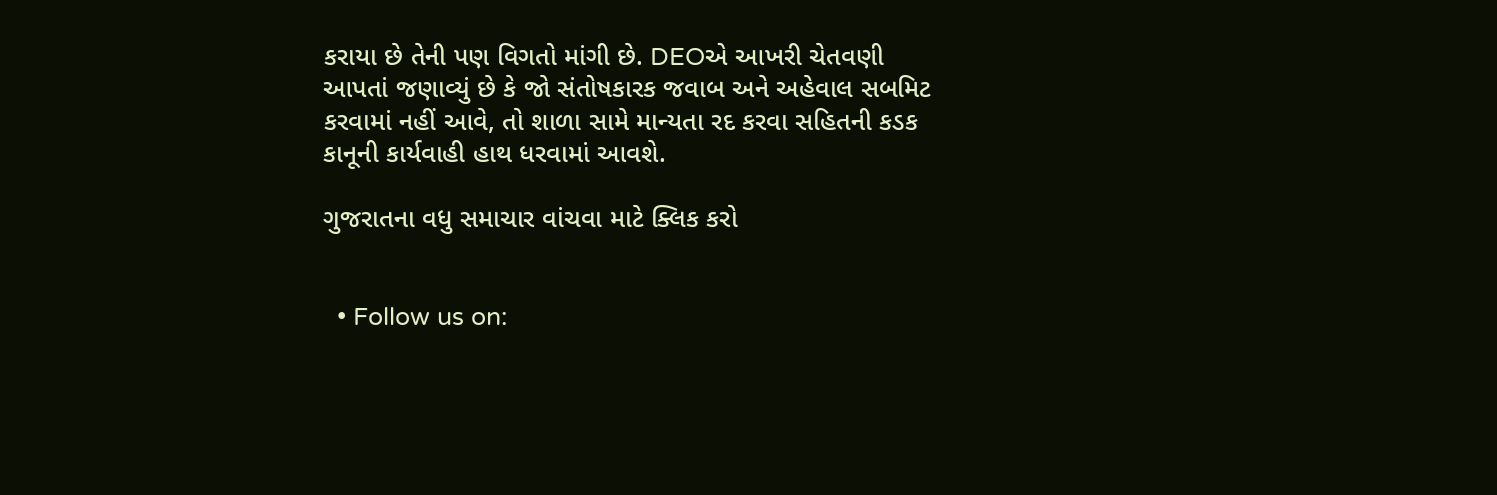કરાયા છે તેની પણ વિગતો માંગી છે. DEOએ આખરી ચેતવણી આપતાં જણાવ્યું છે કે જો સંતોષકારક જવાબ અને અહેવાલ સબમિટ કરવામાં નહીં આવે, તો શાળા સામે માન્યતા રદ કરવા સહિતની કડક કાનૂની કાર્યવાહી હાથ ધરવામાં આવશે.

ગુજરાતના વધુ સમાચાર વાંચવા માટે ક્લિક કરો


  • Follow us on: